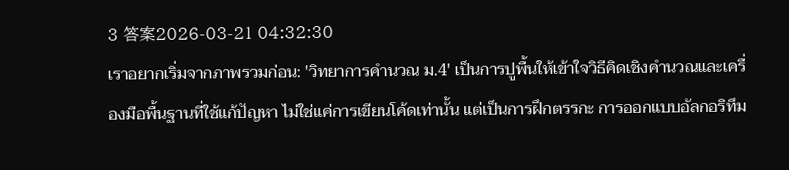3 答案2026-03-21 04:32:30
เราอยากเริ่มจากภาพรวมก่อน: 'วิทยาการคำนวณ ม.4' เป็นการปูพื้นให้เข้าใจวิธีคิดเชิงคำนวณและเครื่องมือพื้นฐานที่ใช้แก้ปัญหา ไม่ใช่แค่การเขียนโค้ดเท่านั้น แต่เป็นการฝึกตรรกะ การออกแบบอัลกอริทึม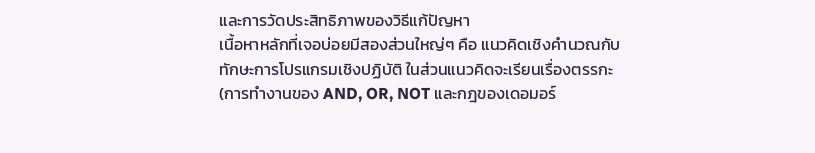และการวัดประสิทธิภาพของวิธีแก้ปัญหา
เนื้อหาหลักที่เจอบ่อยมีสองส่วนใหญ่ๆ คือ แนวคิดเชิงคำนวณกับทักษะการโปรแกรมเชิงปฏิบัติ ในส่วนแนวคิดจะเรียนเรื่องตรรกะ (การทำงานของ AND, OR, NOT และกฎของเดอมอร์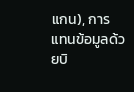แกน), การแทนข้อมูลด้วยบิ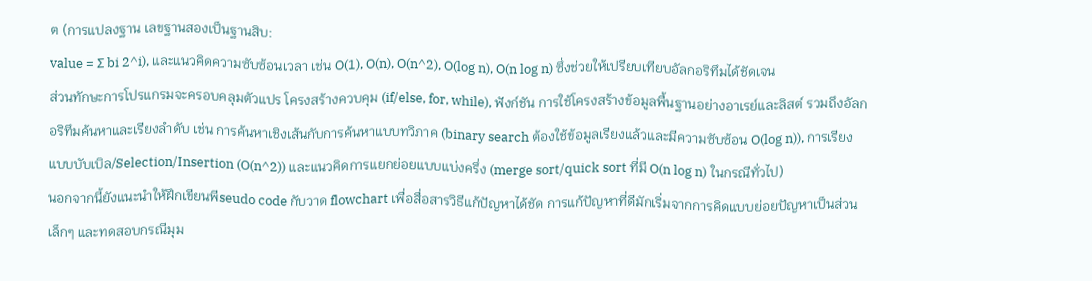ต (การแปลงฐาน เลขฐานสองเป็นฐานสิบ:
value = Σ bi 2^i), และแนวคิดความซับซ้อนเวลา เช่น O(1), O(n), O(n^2), O(log n), O(n log n) ซึ่งช่วยให้เปรียบเทียบอัลกอริทึมได้ชัดเจน
ส่วนทักษะการโปรแกรมจะครอบคลุมตัวแปร โครงสร้างควบคุม (if/else, for, while), ฟังก์ชัน การใช้โครงสร้างข้อมูลพื้นฐานอย่างอาเรย์และลิสต์ รวมถึงอัลกอริทึมค้นหาและเรียงลำดับ เช่น การค้นหาเชิงเส้นกับการค้นหาแบบทวิภาค (binary search ต้องใช้ข้อมูลเรียงแล้วและมีความซับซ้อน O(log n)), การเรียงแบบบับเบิล/Selection/Insertion (O(n^2)) และแนวคิดการแยกย่อยแบบแบ่งครึ่ง (merge sort/quick sort ที่มี O(n log n) ในกรณีทั่วไป)
นอกจากนี้ยังแนะนำให้ฝึกเขียนพีseudo code กับวาด flowchart เพื่อสื่อสารวิธีแก้ปัญหาได้ชัด การแก้ปัญหาที่ดีมักเริ่มจากการคิดแบบย่อยปัญหาเป็นส่วนเล็กๆ และทดสอบกรณีมุม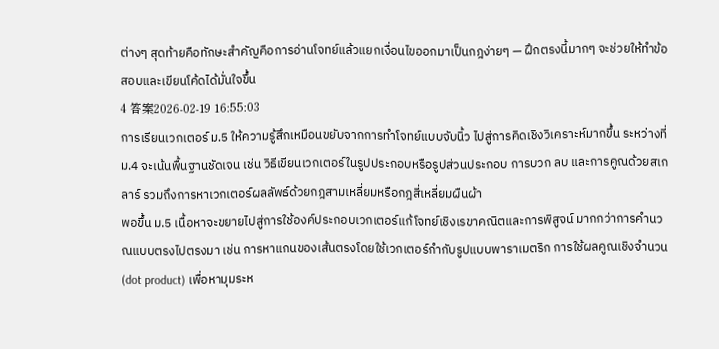ต่างๆ สุดท้ายคือทักษะสำคัญคือการอ่านโจทย์แล้วแยกเงื่อนไขออกมาเป็นกฎง่ายๆ — ฝึกตรงนี้มากๆ จะช่วยให้ทำข้อสอบและเขียนโค้ดได้มั่นใจขึ้น
4 答案2026-02-19 16:55:03
การเรียนเวกเตอร์ ม.5 ให้ความรู้สึกเหมือนขยับจากการทำโจทย์แบบจับนิ้ว ไปสู่การคิดเชิงวิเคราะห์มากขึ้น ระหว่างที่ ม.4 จะเน้นพื้นฐานชัดเจน เช่น วิธีเขียนเวกเตอร์ในรูปประกอบหรือรูปส่วนประกอบ การบวก ลบ และการคูณด้วยสเกลาร์ รวมถึงการหาเวกเตอร์ผลลัพธ์ด้วยกฎสามเหลี่ยมหรือกฎสี่เหลี่ยมผืนผ้า
พอขึ้น ม.5 เนื้อหาจะขยายไปสู่การใช้องค์ประกอบเวกเตอร์แก้โจทย์เชิงเรขาคณิตและการพิสูจน์ มากกว่าการคำนวณแบบตรงไปตรงมา เช่น การหาแกนของเส้นตรงโดยใช้เวกเตอร์กำกับรูปแบบพาราเมตริก การใช้ผลคูณเชิงจำนวน (dot product) เพื่อหามุมระห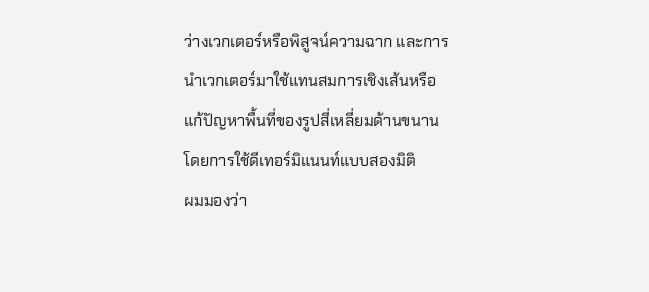ว่างเวกเตอร์หรือพิสูจน์ความฉาก และการนำเวกเตอร์มาใช้แทนสมการเชิงเส้นหรือแก้ปัญหาพื้นที่ของรูปสี่เหลี่ยมด้านขนานโดยการใช้ดีเทอร์มิแนนท์แบบสองมิติ
ผมมองว่า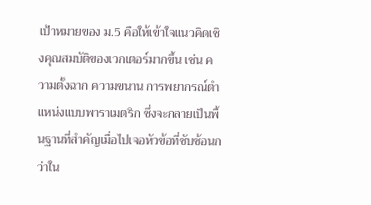เป้าหมายของ ม.5 คือให้เข้าใจแนวคิดเชิงคุณสมบัติของเวกเตอร์มากขึ้น เช่น ความตั้งฉาก ความขนาน การพยากรณ์ตำแหน่งแบบพาราเมตริก ซึ่งจะกลายเป็นพื้นฐานที่สำคัญเมื่อไปเจอหัวข้อที่ซับซ้อนกว่าใน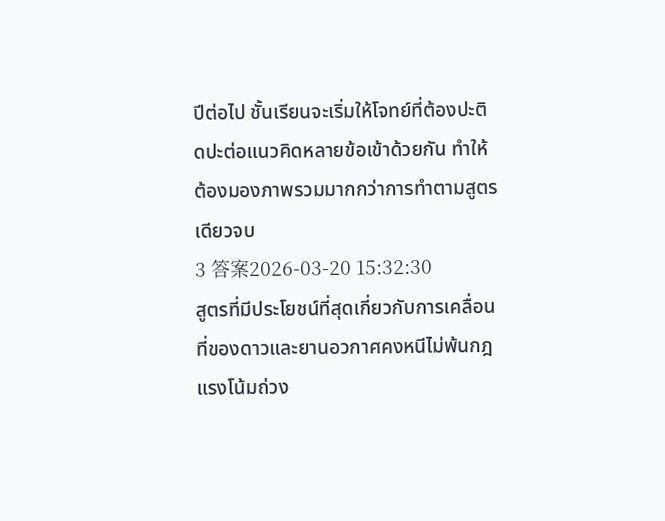ปีต่อไป ชั้นเรียนจะเริ่มให้โจทย์ที่ต้องปะติดปะต่อแนวคิดหลายข้อเข้าด้วยกัน ทำให้ต้องมองภาพรวมมากกว่าการทำตามสูตรเดียวจบ
3 答案2026-03-20 15:32:30
สูตรที่มีประโยชน์ที่สุดเกี่ยวกับการเคลื่อนที่ของดาวและยานอวกาศคงหนีไม่พ้นกฎแรงโน้มถ่วง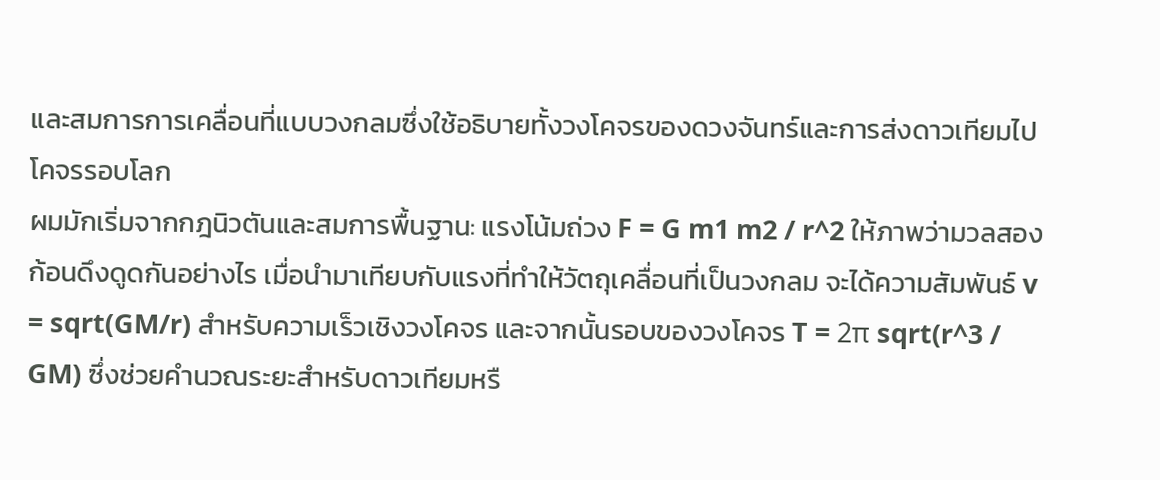และสมการการเคลื่อนที่แบบวงกลมซึ่งใช้อธิบายทั้งวงโคจรของดวงจันทร์และการส่งดาวเทียมไปโคจรรอบโลก
ผมมักเริ่มจากกฎนิวตันและสมการพื้นฐาน: แรงโน้มถ่วง F = G m1 m2 / r^2 ให้ภาพว่ามวลสองก้อนดึงดูดกันอย่างไร เมื่อนำมาเทียบกับแรงที่ทำให้วัตถุเคลื่อนที่เป็นวงกลม จะได้ความสัมพันธ์ v = sqrt(GM/r) สำหรับความเร็วเชิงวงโคจร และจากนั้นรอบของวงโคจร T = 2π sqrt(r^3 / GM) ซึ่งช่วยคำนวณระยะสำหรับดาวเทียมหรื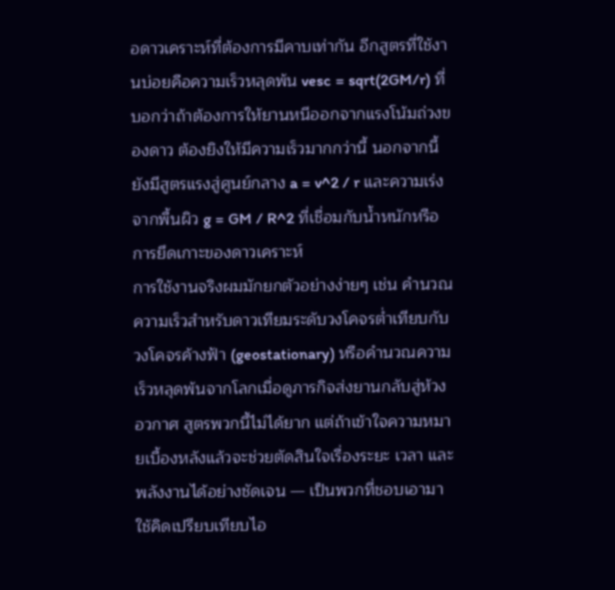อดาวเคราะห์ที่ต้องการมีคาบเท่ากัน อีกสูตรที่ใช้งานบ่อยคือความเร็วหลุดพ้น vesc = sqrt(2GM/r) ที่บอกว่าถ้าต้องการให้ยานหนีออกจากแรงโน้มถ่วงของดาว ต้องยิงให้มีความเร็วมากกว่านี้ นอกจากนี้ยังมีสูตรแรงสู่ศูนย์กลาง a = v^2 / r และความเร่งจากพื้นผิว g = GM / R^2 ที่เชื่อมกับน้ำหนักหรือการยึดเกาะของดาวเคราะห์
การใช้งานจริงผมมักยกตัวอย่างง่ายๆ เช่น คำนวณความเร็วสำหรับดาวเทียมระดับวงโคจรต่ำเทียบกับวงโคจรค้างฟ้า (geostationary) หรือคำนวณความเร็วหลุดพ้นจากโลกเมื่อดูภารกิจส่งยานกลับสู่ห้วงอวกาศ สูตรพวกนี้ไม่ได้ยาก แต่ถ้าเข้าใจความหมายเบื้องหลังแล้วจะช่วยตัดสินใจเรื่องระยะ เวลา และพลังงานได้อย่างชัดเจน — เป็นพวกที่ชอบเอามาใช้คิดเปรียบเทียบไอ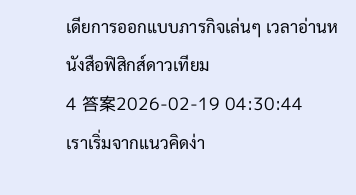เดียการออกแบบภารกิจเล่นๆ เวลาอ่านหนังสือฟิสิกส์ดาวเทียม
4 答案2026-02-19 04:30:44
เราเริ่มจากแนวคิดง่า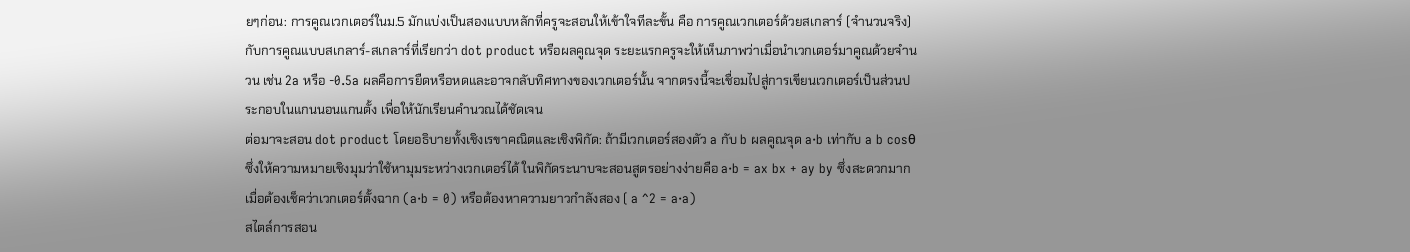ยๆก่อน: การคูณเวกเตอร์ในม.5 มักแบ่งเป็นสองแบบหลักที่ครูจะสอนให้เข้าใจทีละขั้น คือ การคูณเวกเตอร์ด้วยสเกลาร์ (จำนวนจริง) กับการคูณแบบสเกลาร์-สเกลาร์ที่เรียกว่า dot product หรือผลคูณจุด ระยะแรกครูจะให้เห็นภาพว่าเมื่อนำเวกเตอร์มาคูณด้วยจำนวน เช่น 2a หรือ -0.5a ผลคือการยืดหรือหดและอาจกลับทิศทางของเวกเตอร์นั้น จากตรงนี้จะเชื่อมไปสู่การเขียนเวกเตอร์เป็นส่วนประกอบในแกนนอนแกนตั้ง เพื่อให้นักเรียนคำนวณได้ชัดเจน
ต่อมาจะสอน dot product โดยอธิบายทั้งเชิงเรขาคณิตและเชิงพิกัด: ถ้ามีเวกเตอร์สองตัว a กับ b ผลคูณจุด a·b เท่ากับ a b cosθ ซึ่งให้ความหมายเชิงมุมว่าใช้หามุมระหว่างเวกเตอร์ได้ ในพิกัดระนาบจะสอนสูตรอย่างง่ายคือ a·b = ax bx + ay by ซึ่งสะดวกมากเมื่อต้องเช็คว่าเวกเตอร์ตั้งฉาก (a·b = 0) หรือต้องหาความยาวกำลังสอง ( a ^2 = a·a)
สไตล์การสอน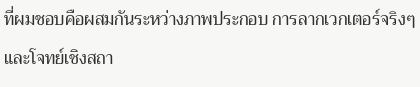ที่ผมชอบคือผสมกันระหว่างภาพประกอบ การลากเวกเตอร์จริงๆ และโจทย์เชิงสถา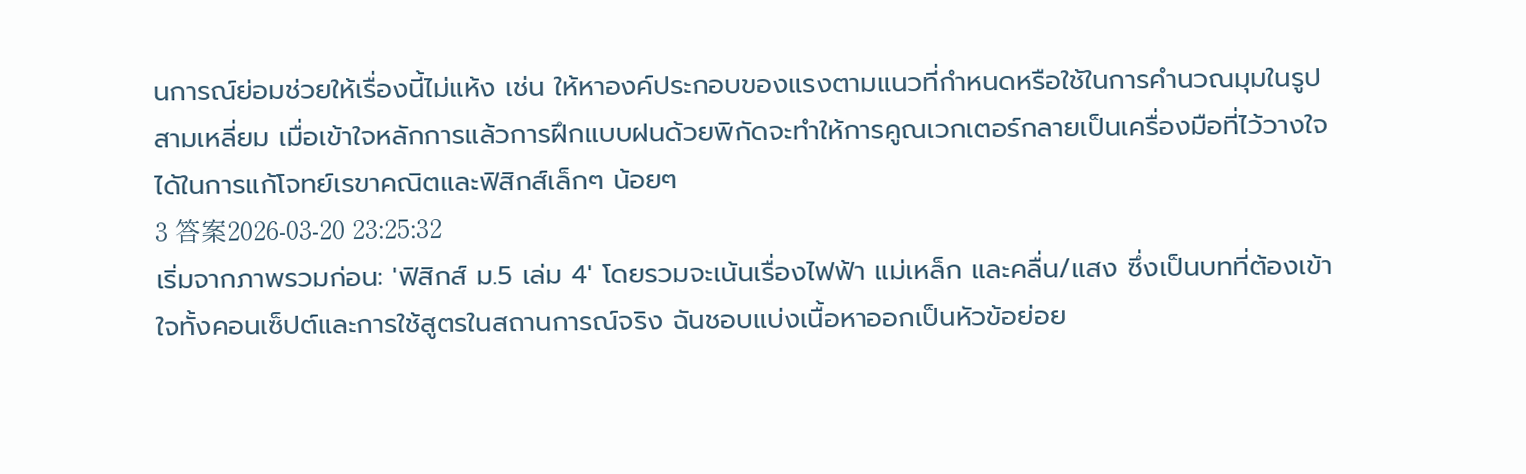นการณ์ย่อมช่วยให้เรื่องนี้ไม่แห้ง เช่น ให้หาองค์ประกอบของแรงตามแนวที่กำหนดหรือใช้ในการคำนวณมุมในรูปสามเหลี่ยม เมื่อเข้าใจหลักการแล้วการฝึกแบบฝนด้วยพิกัดจะทำให้การคูณเวกเตอร์กลายเป็นเครื่องมือที่ไว้วางใจได้ในการแก้โจทย์เรขาคณิตและฟิสิกส์เล็กๆ น้อยๆ
3 答案2026-03-20 23:25:32
เริ่มจากภาพรวมก่อน: 'ฟิสิกส์ ม.5 เล่ม 4' โดยรวมจะเน้นเรื่องไฟฟ้า แม่เหล็ก และคลื่น/แสง ซึ่งเป็นบทที่ต้องเข้าใจทั้งคอนเซ็ปต์และการใช้สูตรในสถานการณ์จริง ฉันชอบแบ่งเนื้อหาออกเป็นหัวข้อย่อย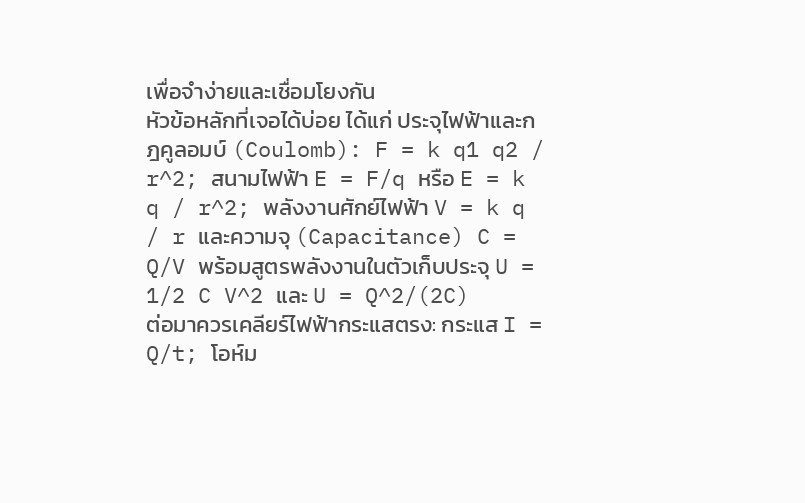เพื่อจำง่ายและเชื่อมโยงกัน
หัวข้อหลักที่เจอได้บ่อย ได้แก่ ประจุไฟฟ้าและกฎคูลอมบ์ (Coulomb): F = k q1 q2 / r^2; สนามไฟฟ้า E = F/q หรือ E = k q / r^2; พลังงานศักย์ไฟฟ้า V = k q / r และความจุ (Capacitance) C = Q/V พร้อมสูตรพลังงานในตัวเก็บประจุ U = 1/2 C V^2 และ U = Q^2/(2C)
ต่อมาควรเคลียร์ไฟฟ้ากระแสตรง: กระแส I = Q/t; โอห์ม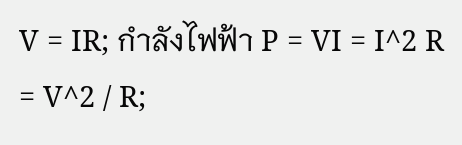V = IR; กำลังไฟฟ้า P = VI = I^2 R = V^2 / R;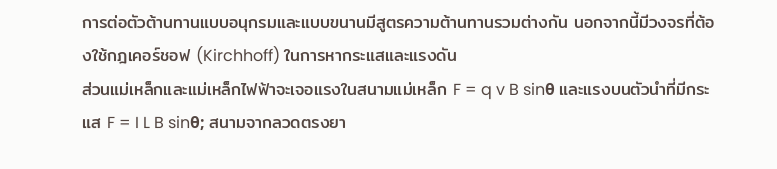การต่อตัวต้านทานแบบอนุกรมและแบบขนานมีสูตรความต้านทานรวมต่างกัน นอกจากนี้มีวงจรที่ต้องใช้กฎเคอร์ชอฟ (Kirchhoff) ในการหากระแสและแรงดัน
ส่วนแม่เหล็กและแม่เหล็กไฟฟ้าจะเจอแรงในสนามแม่เหล็ก F = q v B sinθ และแรงบนตัวนำที่มีกระแส F = I L B sinθ; สนามจากลวดตรงยา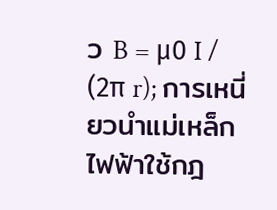ว B = μ0 I / (2π r); การเหนี่ยวนำแม่เหล็กไฟฟ้าใช้กฎ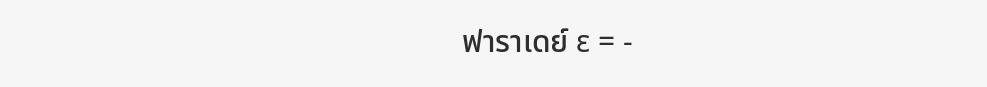ฟาราเดย์ ε = -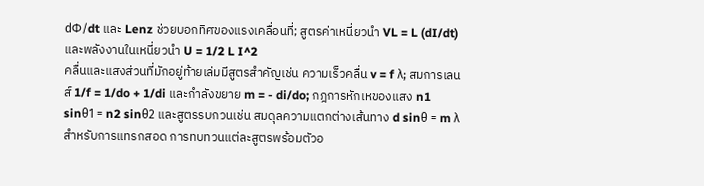dΦ/dt และ Lenz ช่วยบอกทิศของแรงเคลื่อนที่; สูตรค่าเหนี่ยวนำ VL = L (dI/dt) และพลังงานในเหนี่ยวนำ U = 1/2 L I^2
คลื่นและแสงส่วนที่มักอยู่ท้ายเล่มมีสูตรสำคัญเช่น ความเร็วคลื่น v = f λ; สมการเลนส์ 1/f = 1/do + 1/di และกำลังขยาย m = - di/do; กฎการหักเหของแสง n1 sinθ1 = n2 sinθ2 และสูตรรบกวนเช่น สมดุลความแตกต่างเส้นทาง d sinθ = m λ สำหรับการแทรกสอด การทบทวนแต่ละสูตรพร้อมตัวอ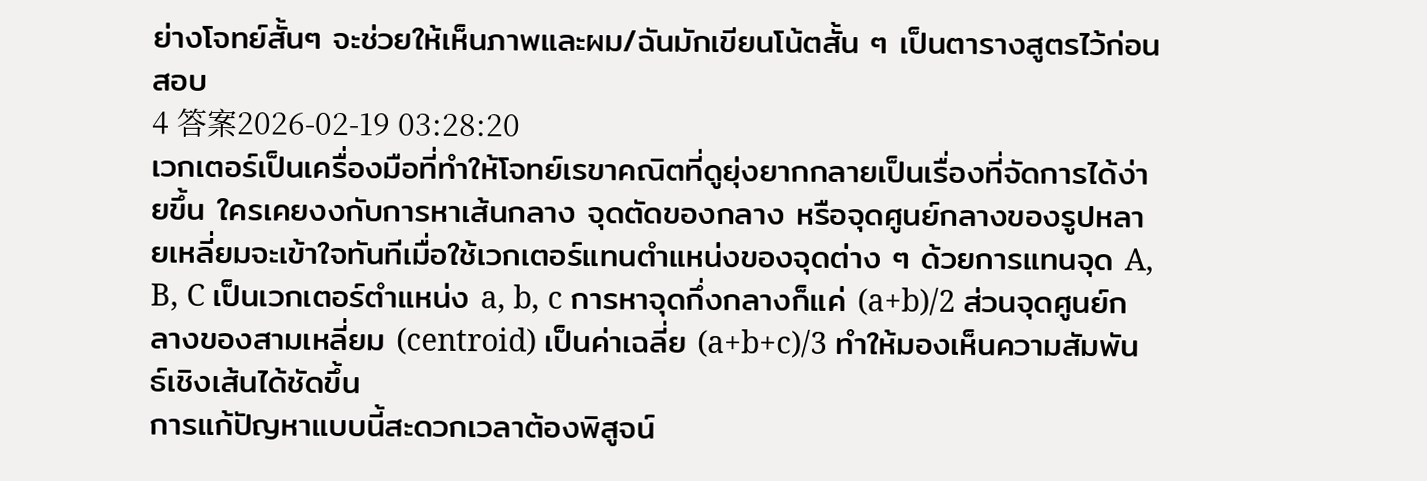ย่างโจทย์สั้นๆ จะช่วยให้เห็นภาพและผม/ฉันมักเขียนโน้ตสั้น ๆ เป็นตารางสูตรไว้ก่อนสอบ
4 答案2026-02-19 03:28:20
เวกเตอร์เป็นเครื่องมือที่ทำให้โจทย์เรขาคณิตที่ดูยุ่งยากกลายเป็นเรื่องที่จัดการได้ง่ายขึ้น ใครเคยงงกับการหาเส้นกลาง จุดตัดของกลาง หรือจุดศูนย์กลางของรูปหลายเหลี่ยมจะเข้าใจทันทีเมื่อใช้เวกเตอร์แทนตำแหน่งของจุดต่าง ๆ ด้วยการแทนจุด A, B, C เป็นเวกเตอร์ตำแหน่ง a, b, c การหาจุดกึ่งกลางก็แค่ (a+b)/2 ส่วนจุดศูนย์กลางของสามเหลี่ยม (centroid) เป็นค่าเฉลี่ย (a+b+c)/3 ทำให้มองเห็นความสัมพันธ์เชิงเส้นได้ชัดขึ้น
การแก้ปัญหาแบบนี้สะดวกเวลาต้องพิสูจน์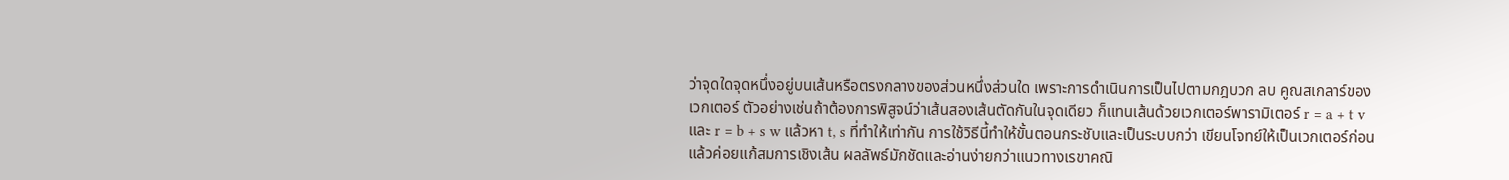ว่าจุดใดจุดหนึ่งอยู่บนเส้นหรือตรงกลางของส่วนหนึ่งส่วนใด เพราะการดำเนินการเป็นไปตามกฎบวก ลบ คูณสเกลาร์ของเวกเตอร์ ตัวอย่างเช่นถ้าต้องการพิสูจน์ว่าเส้นสองเส้นตัดกันในจุดเดียว ก็แทนเส้นด้วยเวกเตอร์พารามิเตอร์ r = a + t v และ r = b + s w แล้วหา t, s ที่ทำให้เท่ากัน การใช้วิธีนี้ทำให้ขั้นตอนกระชับและเป็นระบบกว่า เขียนโจทย์ให้เป็นเวกเตอร์ก่อน แล้วค่อยแก้สมการเชิงเส้น ผลลัพธ์มักชัดและอ่านง่ายกว่าแนวทางเรขาคณิ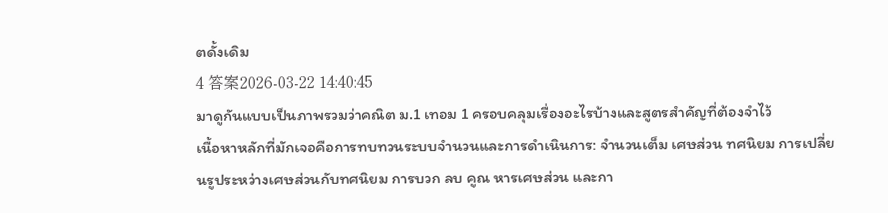ตดั้งเดิม
4 答案2026-03-22 14:40:45
มาดูกันแบบเป็นภาพรวมว่าคณิต ม.1 เทอม 1 ครอบคลุมเรื่องอะไรบ้างและสูตรสำคัญที่ต้องจำไว้
เนื้อหาหลักที่มักเจอคือการทบทวนระบบจำนวนและการดำเนินการ: จำนวนเต็ม เศษส่วน ทศนิยม การเปลี่ยนรูประหว่างเศษส่วนกับทศนิยม การบวก ลบ คูณ หารเศษส่วน และกา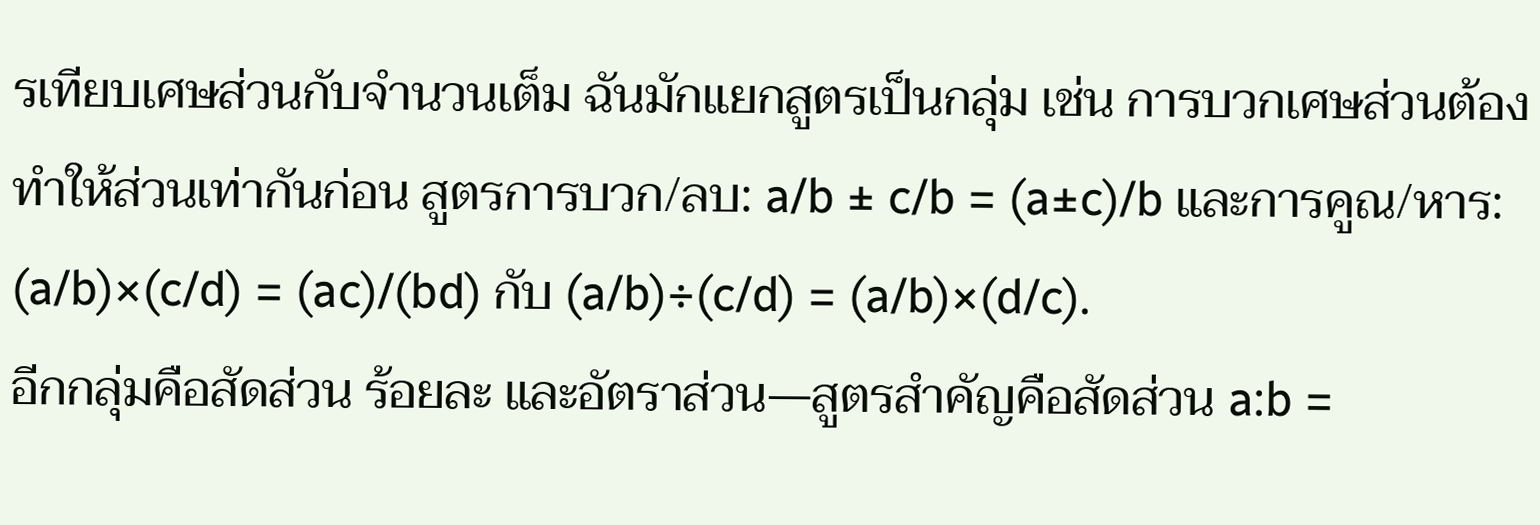รเทียบเศษส่วนกับจำนวนเต็ม ฉันมักแยกสูตรเป็นกลุ่ม เช่น การบวกเศษส่วนต้องทำให้ส่วนเท่ากันก่อน สูตรการบวก/ลบ: a/b ± c/b = (a±c)/b และการคูณ/หาร: (a/b)×(c/d) = (ac)/(bd) กับ (a/b)÷(c/d) = (a/b)×(d/c).
อีกกลุ่มคือสัดส่วน ร้อยละ และอัตราส่วน—สูตรสำคัญคือสัดส่วน a:b =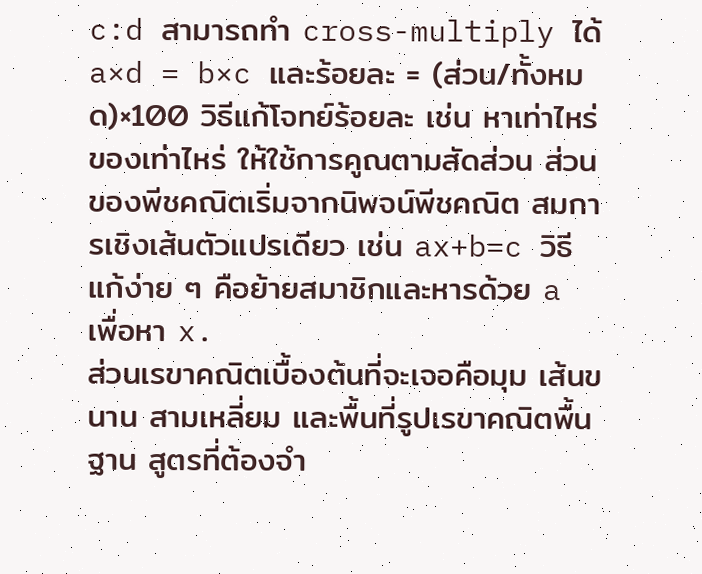c:d สามารถทำ cross-multiply ได้ a×d = b×c และร้อยละ = (ส่วน/ทั้งหมด)×100 วิธีแก้โจทย์ร้อยละ เช่น หาเท่าไหร่ของเท่าไหร่ ให้ใช้การคูณตามสัดส่วน ส่วนของพีชคณิตเริ่มจากนิพจน์พีชคณิต สมการเชิงเส้นตัวแปรเดียว เช่น ax+b=c วิธีแก้ง่าย ๆ คือย้ายสมาชิกและหารด้วย a เพื่อหา x.
ส่วนเรขาคณิตเบื้องต้นที่จะเจอคือมุม เส้นขนาน สามเหลี่ยม และพื้นที่รูปเรขาคณิตพื้นฐาน สูตรที่ต้องจำ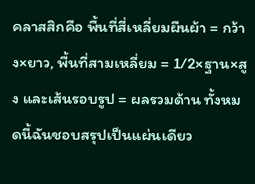คลาสสิกคือ พื้นที่สี่เหลี่ยมผืนผ้า = กว้าง×ยาว, พื้นที่สามเหลี่ยม = 1/2×ฐาน×สูง และเส้นรอบรูป = ผลรวมด้าน ทั้งหมดนี้ฉันชอบสรุปเป็นแผ่นเดียว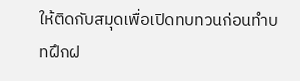ให้ติดกับสมุดเพื่อเปิดทบทวนก่อนทำบทฝึกฝ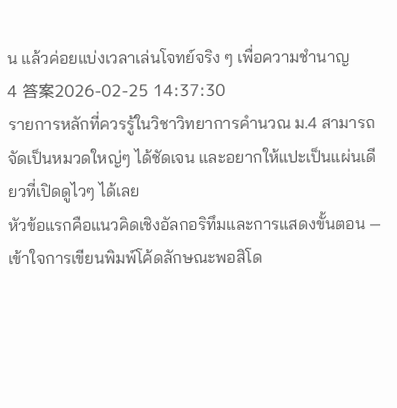น แล้วค่อยแบ่งเวลาเล่นโจทย์จริง ๆ เพื่อความชำนาญ
4 答案2026-02-25 14:37:30
รายการหลักที่ควรรู้ในวิชาวิทยาการคำนวณ ม.4 สามารถจัดเป็นหมวดใหญ่ๆ ได้ชัดเจน และอยากให้แปะเป็นแผ่นเดียวที่เปิดดูไวๆ ได้เลย
หัวข้อแรกคือแนวคิดเชิงอัลกอริทึมและการแสดงขั้นตอน — เข้าใจการเขียนพิมพ์โค้ดลักษณะพอสิโด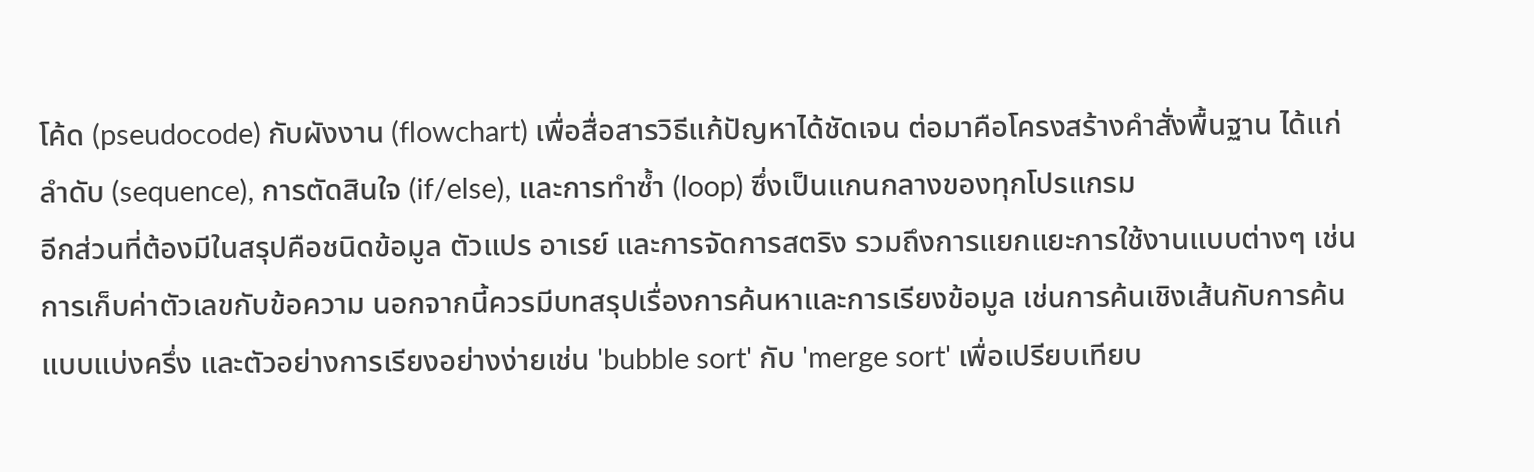โค้ด (pseudocode) กับผังงาน (flowchart) เพื่อสื่อสารวิธีแก้ปัญหาได้ชัดเจน ต่อมาคือโครงสร้างคำสั่งพื้นฐาน ได้แก่ ลำดับ (sequence), การตัดสินใจ (if/else), และการทำซ้ำ (loop) ซึ่งเป็นแกนกลางของทุกโปรแกรม
อีกส่วนที่ต้องมีในสรุปคือชนิดข้อมูล ตัวแปร อาเรย์ และการจัดการสตริง รวมถึงการแยกแยะการใช้งานแบบต่างๆ เช่น การเก็บค่าตัวเลขกับข้อความ นอกจากนี้ควรมีบทสรุปเรื่องการค้นหาและการเรียงข้อมูล เช่นการค้นเชิงเส้นกับการค้นแบบแบ่งครึ่ง และตัวอย่างการเรียงอย่างง่ายเช่น 'bubble sort' กับ 'merge sort' เพื่อเปรียบเทียบ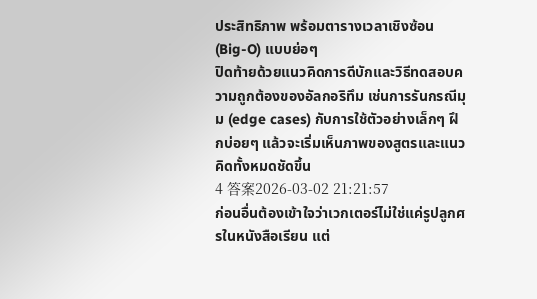ประสิทธิภาพ พร้อมตารางเวลาเชิงซ้อน (Big-O) แบบย่อๆ
ปิดท้ายด้วยแนวคิดการดีบักและวิธีทดสอบความถูกต้องของอัลกอริทึม เช่นการรันกรณีมุม (edge cases) กับการใช้ตัวอย่างเล็กๆ ฝึกบ่อยๆ แล้วจะเริ่มเห็นภาพของสูตรและแนวคิดทั้งหมดชัดขึ้น
4 答案2026-03-02 21:21:57
ก่อนอื่นต้องเข้าใจว่าเวกเตอร์ไม่ใช่แค่รูปลูกศรในหนังสือเรียน แต่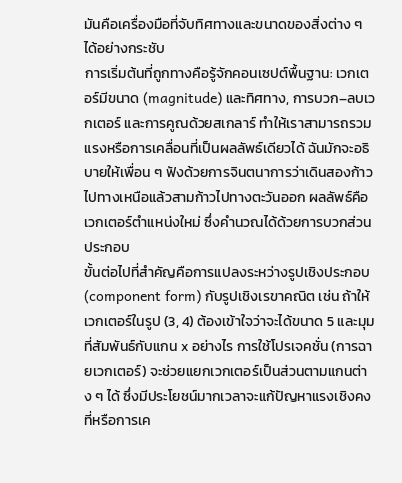มันคือเครื่องมือที่จับทิศทางและขนาดของสิ่งต่าง ๆ ได้อย่างกระชับ
การเริ่มต้นที่ถูกทางคือรู้จักคอนเซปต์พื้นฐาน: เวกเตอร์มีขนาด (magnitude) และทิศทาง, การบวก–ลบเวกเตอร์ และการคูณด้วยสเกลาร์ ทำให้เราสามารถรวมแรงหรือการเคลื่อนที่เป็นผลลัพธ์เดียวได้ ฉันมักจะอธิบายให้เพื่อน ๆ ฟังด้วยการจินตนาการว่าเดินสองก้าวไปทางเหนือแล้วสามก้าวไปทางตะวันออก ผลลัพธ์คือเวกเตอร์ตำแหน่งใหม่ ซึ่งคำนวณได้ด้วยการบวกส่วนประกอบ
ขั้นต่อไปที่สำคัญคือการแปลงระหว่างรูปเชิงประกอบ (component form) กับรูปเชิงเรขาคณิต เช่น ถ้าให้เวกเตอร์ในรูป (3, 4) ต้องเข้าใจว่าจะได้ขนาด 5 และมุมที่สัมพันธ์กับแกน x อย่างไร การใช้โปรเจคชั่น (การฉายเวกเตอร์) จะช่วยแยกเวกเตอร์เป็นส่วนตามแกนต่าง ๆ ได้ ซึ่งมีประโยชน์มากเวลาจะแก้ปัญหาแรงเชิงคงที่หรือการเค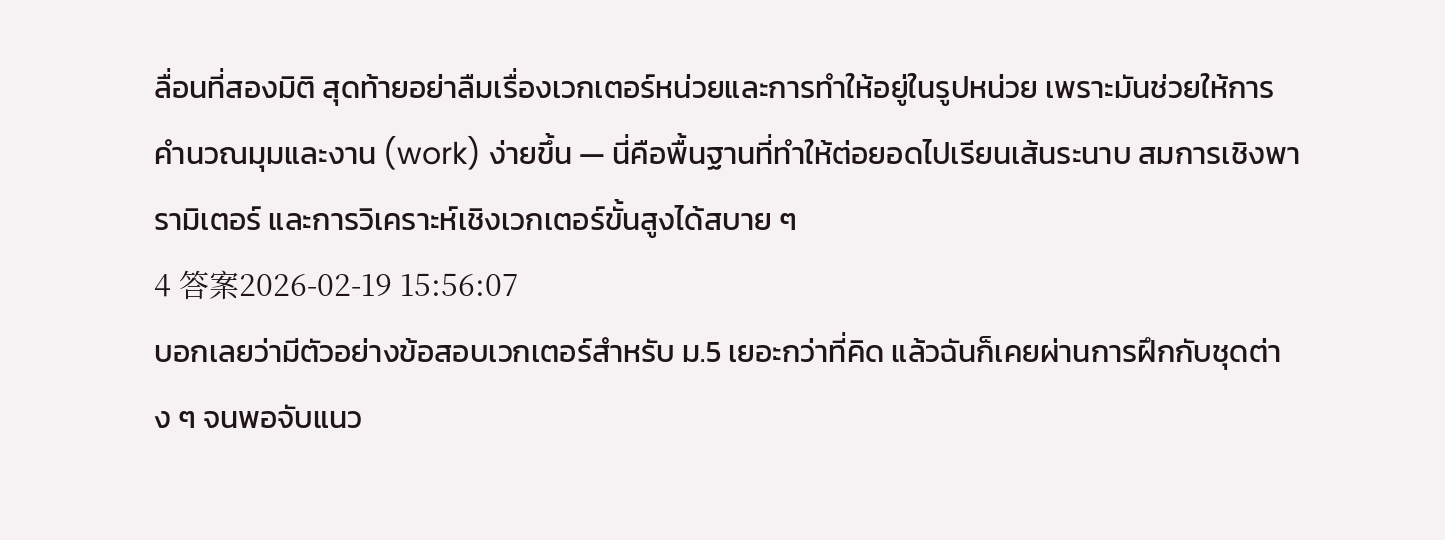ลื่อนที่สองมิติ สุดท้ายอย่าลืมเรื่องเวกเตอร์หน่วยและการทำให้อยู่ในรูปหน่วย เพราะมันช่วยให้การคำนวณมุมและงาน (work) ง่ายขึ้น — นี่คือพื้นฐานที่ทำให้ต่อยอดไปเรียนเส้นระนาบ สมการเชิงพารามิเตอร์ และการวิเคราะห์เชิงเวกเตอร์ขั้นสูงได้สบาย ๆ
4 答案2026-02-19 15:56:07
บอกเลยว่ามีตัวอย่างข้อสอบเวกเตอร์สำหรับ ม.5 เยอะกว่าที่คิด แล้วฉันก็เคยผ่านการฝึกกับชุดต่าง ๆ จนพอจับแนว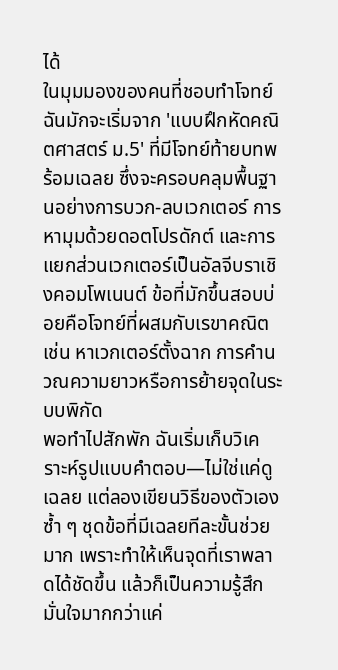ได้
ในมุมมองของคนที่ชอบทำโจทย์ ฉันมักจะเริ่มจาก 'แบบฝึกหัดคณิตศาสตร์ ม.5' ที่มีโจทย์ท้ายบทพร้อมเฉลย ซึ่งจะครอบคลุมพื้นฐานอย่างการบวก-ลบเวกเตอร์ การหามุมด้วยดอตโปรดักต์ และการแยกส่วนเวกเตอร์เป็นอัลจีบราเชิงคอมโพเนนต์ ข้อที่มักขึ้นสอบบ่อยคือโจทย์ที่ผสมกับเรขาคณิต เช่น หาเวกเตอร์ตั้งฉาก การคำนวณความยาวหรือการย้ายจุดในระบบพิกัด
พอทำไปสักพัก ฉันเริ่มเก็บวิเคราะห์รูปแบบคำตอบ—ไม่ใช่แค่ดูเฉลย แต่ลองเขียนวิธีของตัวเองซ้ำ ๆ ชุดข้อที่มีเฉลยทีละขั้นช่วยมาก เพราะทำให้เห็นจุดที่เราพลาดได้ชัดขึ้น แล้วก็เป็นความรู้สึกมั่นใจมากกว่าแค่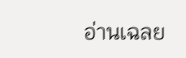อ่านเฉลย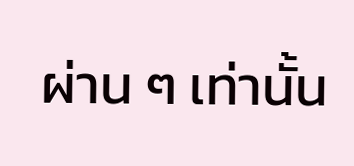ผ่าน ๆ เท่านั้น